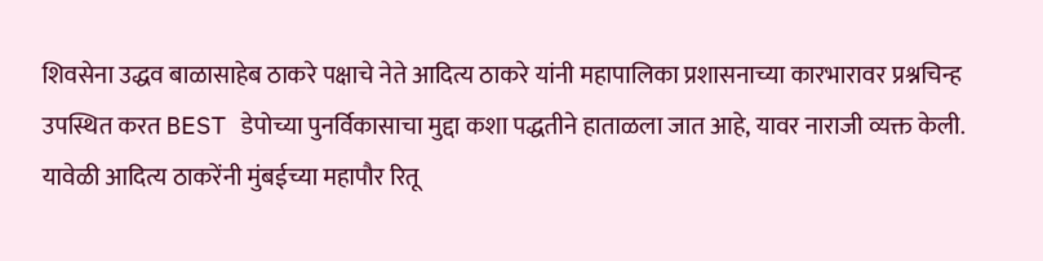शिवसेना उद्धव बाळासाहेब ठाकरे पक्षाचे नेते आदित्य ठाकरे यांनी महापालिका प्रशासनाच्या कारभारावर प्रश्नचिन्ह उपस्थित करत BEST डेपोच्या पुनर्विकासाचा मुद्दा कशा पद्धतीने हाताळला जात आहे, यावर नाराजी व्यक्त केली.
यावेळी आदित्य ठाकरेंनी मुंबईच्या महापौर रितू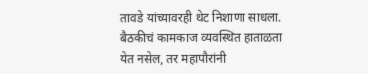तावडे यांच्यावरही थेट निशाणा साधला.
बैठकीचं कामकाज व्यवस्थित हाताळता येत नसेल, तर महापौरांनी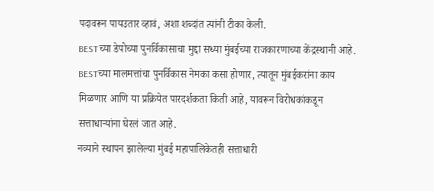पदावरून पायउतार व्हावं, अशा शब्दांत त्यांनी टीका केली.
BESTच्या डेपोच्या पुनर्विकासाचा मुद्दा सध्या मुंबईच्या राजकारणाच्या केंद्रस्थानी आहे. BESTच्या मालमत्तांचा पुनर्विकास नेमका कसा होणार, त्यातून मुंबईकरांना काय मिळणार आणि या प्रक्रियेत पारदर्शकता किती आहे, यावरून विरोधकांकडून सत्ताधाऱ्यांना घेरलं जात आहे.
नव्याने स्थापन झालेल्या मुंबई महापालिकेतही सत्ताधारी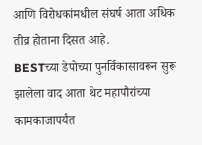आणि विरोधकांमधील संघर्ष आता अधिक तीव्र होताना दिसत आहे.
BESTच्या डेपोच्या पुनर्विकासावरून सुरू झालेला वाद आता थेट महापौरांच्या कामकाजापर्यंत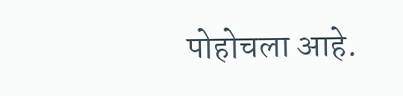पोहोचला आहे.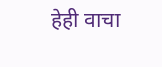हेही वाचा